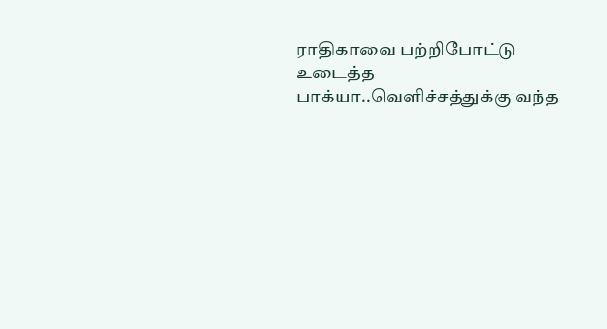ராதிகாவை பற்றிபோட்டு உடைத்த பாக்யா..வெளிச்சத்துக்கு வந்த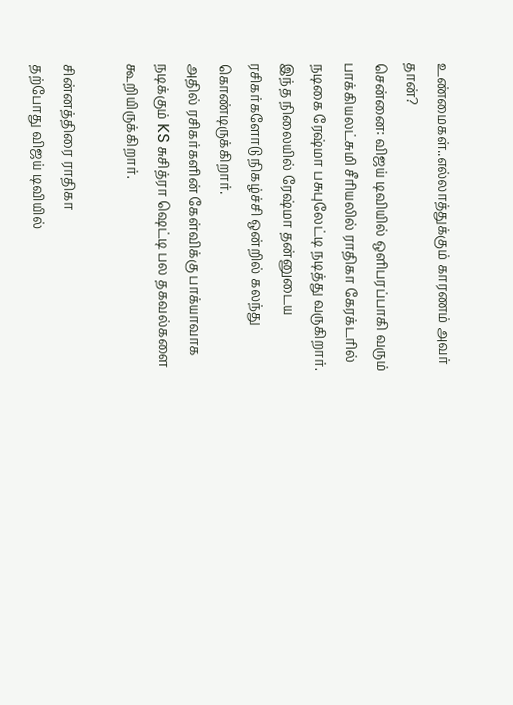உண்மைகள்..எல்லாத்துக்கும் காரணம் அவர் தான்?
சென்னை: விஜய் டிவியில் ஒளிபரப்பாகி வரும் பாக்கியலட்சுமி சீரியலில் ராதிகா கேரக்டரில் நடிகை ரேஷ்மா பசுபுலேட்டி நடித்து வருகிறார்.
இந்த நிலையில் ரேஷ்மா தன்னுடைய ரசிகர்களோடு நிகழ்ச்சி ஒன்றில் கலந்து கொண்டிருக்கிறார்.
அதில் ரசிகர்களின் கேள்விக்கு பாக்யாவாக நடிக்கும் KS சுசித்ரா ஷெட்டி பல தகவல்களை கூறியிருக்கிறார்.

சின்னத்திரை ராதிகா
தற்போது விஜய் டிவியில்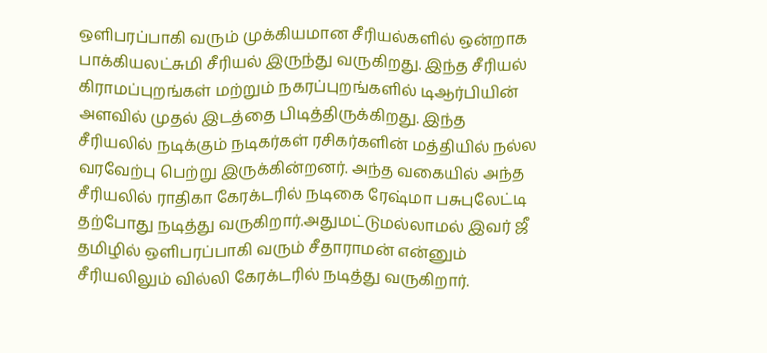ஒளிபரப்பாகி வரும் முக்கியமான சீரியல்களில் ஒன்றாக பாக்கியலட்சுமி சீரியல் இருந்து வருகிறது. இந்த சீரியல் கிராமப்புறங்கள் மற்றும் நகரப்புறங்களில் டிஆர்பியின் அளவில் முதல் இடத்தை பிடித்திருக்கிறது. இந்த சீரியலில் நடிக்கும் நடிகர்கள் ரசிகர்களின் மத்தியில் நல்ல வரவேற்பு பெற்று இருக்கின்றனர். அந்த வகையில் அந்த சீரியலில் ராதிகா கேரக்டரில் நடிகை ரேஷ்மா பசுபுலேட்டி தற்போது நடித்து வருகிறார்.அதுமட்டுமல்லாமல் இவர் ஜீ தமிழில் ஒளிபரப்பாகி வரும் சீதாராமன் என்னும் சீரியலிலும் வில்லி கேரக்டரில் நடித்து வருகிறார்.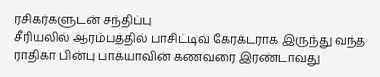ரசிகர்களுடன் சந்திப்பு
சீரியலில் ஆரம்பத்தில் பாசிட்டிவ் கேரக்டராக இருந்து வந்த ராதிகா பின்பு பாக்யாவின் கணவரை இரண்டாவது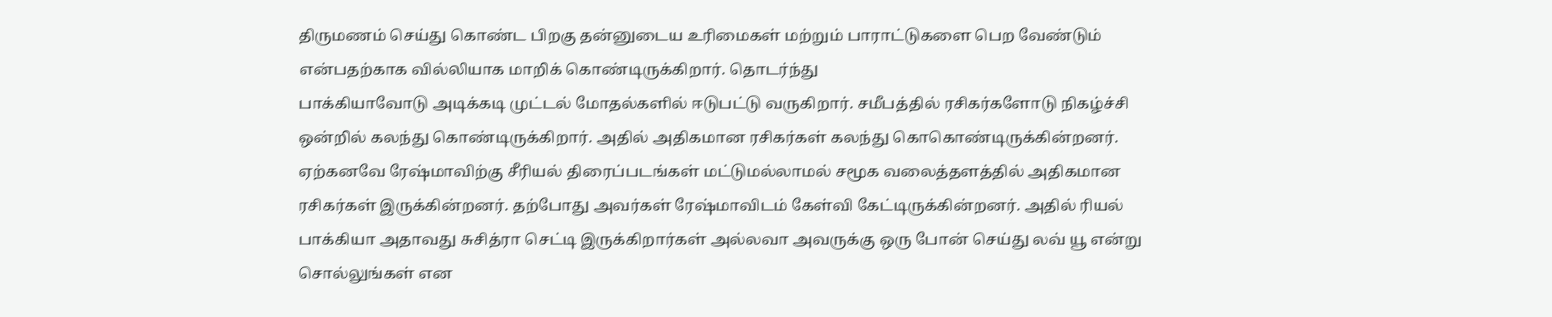திருமணம் செய்து கொண்ட பிறகு தன்னுடைய உரிமைகள் மற்றும் பாராட்டுகளை பெற வேண்டும் என்பதற்காக வில்லியாக மாறிக் கொண்டிருக்கிறார். தொடர்ந்து
பாக்கியாவோடு அடிக்கடி முட்டல் மோதல்களில் ஈடுபட்டு வருகிறார். சமீபத்தில் ரசிகர்களோடு நிகழ்ச்சி ஒன்றில் கலந்து கொண்டிருக்கிறார். அதில் அதிகமான ரசிகர்கள் கலந்து கொகொண்டிருக்கின்றனர். ஏற்கனவே ரேஷ்மாவிற்கு சீரியல் திரைப்படங்கள் மட்டுமல்லாமல் சமூக வலைத்தளத்தில் அதிகமான ரசிகர்கள் இருக்கின்றனர். தற்போது அவர்கள் ரேஷ்மாவிடம் கேள்வி கேட்டிருக்கின்றனர். அதில் ரியல் பாக்கியா அதாவது சுசித்ரா செட்டி இருக்கிறார்கள் அல்லவா அவருக்கு ஒரு போன் செய்து லவ் யூ என்று சொல்லுங்கள் என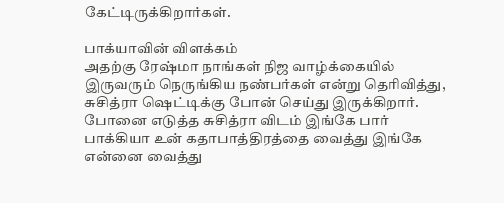கேட்டிருக்கிறார்கள்.

பாக்யாவின் விளக்கம்
அதற்கு ரேஷ்மா நாங்கள் நிஜ வாழ்க்கையில் இருவரும் நெருங்கிய நண்பர்கள் என்று தெரிவித்து, சுசித்ரா ஷெட்டிக்கு போன் செய்து இருக்கிறார். போனை எடுத்த சுசித்ரா விடம் இங்கே பார் பாக்கியா உன் கதாபாத்திரத்தை வைத்து இங்கே என்னை வைத்து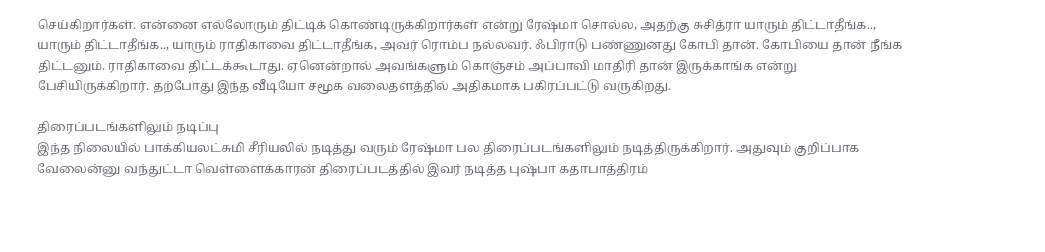செய்கிறார்கள். என்னை எல்லோரும் திட்டிக் கொண்டிருக்கிறார்கள் என்று ரேஷ்மா சொல்ல, அதற்கு சுசித்ரா யாரும் திட்டாதீங்க.., யாரும் திட்டாதீங்க.., யாரும் ராதிகாவை திட்டாதீங்க, அவர் ரொம்ப நல்லவர். ஃபிராடு பண்ணுனது கோபி தான். கோபியை தான் நீங்க திட்டனும். ராதிகாவை திட்டக்கூடாது. ஏனென்றால் அவங்களும் கொஞ்சம் அப்பாவி மாதிரி தான் இருக்காங்க என்று பேசியிருக்கிறார். தற்போது இந்த வீடியோ சமூக வலைதளத்தில் அதிகமாக பகிரப்பட்டு வருகிறது.

திரைப்படங்களிலும் நடிப்பு
இந்த நிலையில் பாக்கியலட்சுமி சீரியலில் நடித்து வரும் ரேஷ்மா பல திரைப்படங்களிலும் நடித்திருக்கிறார். அதுவும் குறிப்பாக வேலைன்னு வந்துட்டா வெள்ளைக்காரன் திரைப்படத்தில் இவர் நடித்த புஷ்பா கதாபாத்திரம்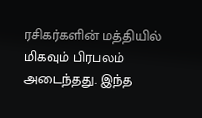ரசிகர்களின் மத்தியில் மிகவும் பிரபலம் அடைந்தது. இந்த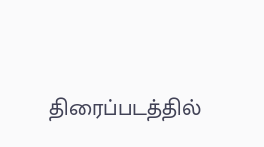திரைப்படத்தில்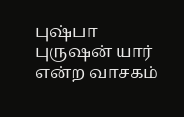புஷ்பா புருஷன் யார் என்ற வாசகம்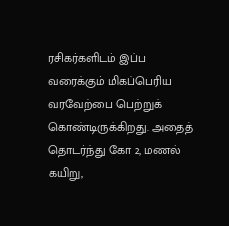ரசிகர்களிடம் இப்ப வரைக்கும் மிகப்பெரிய வரவேற்பை பெற்றுக் கொண்டிருக்கிறது. அதைத் தொடர்ந்து கோ 2, மணல் கயிறு,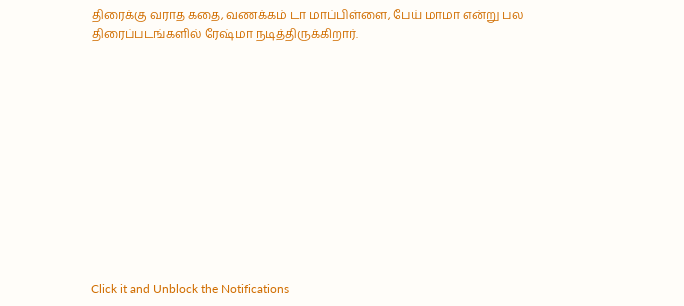திரைக்கு வராத கதை, வணக்கம் டா மாப்பிள்ளை, பேய் மாமா என்று பல திரைப்படங்களில் ரேஷ்மா நடித்திருக்கிறார்.












Click it and Unblock the Notifications